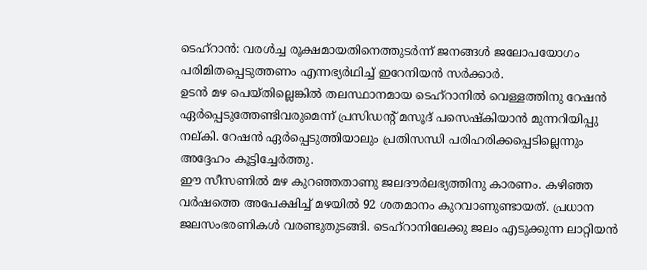ടെഹ്റാൻ: വരൾച്ച രൂക്ഷമായതിനെത്തുടർന്ന് ജനങ്ങൾ ജലോപയോഗം പരിമിതപ്പെടുത്തണം എന്നഭ്യർഥിച്ച് ഇറേനിയൻ സർക്കാർ.
ഉടൻ മഴ പെയ്തില്ലെങ്കിൽ തലസ്ഥാനമായ ടെഹ്റാനിൽ വെള്ളത്തിനു റേഷൻ ഏർപ്പെടുത്തേണ്ടിവരുമെന്ന് പ്രസിഡന്റ് മസൂദ് പസെഷ്കിയാൻ മുന്നറിയിപ്പു നല്കി. റേഷൻ ഏർപ്പെടുത്തിയാലും പ്രതിസന്ധി പരിഹരിക്കപ്പെടില്ലെന്നും അദ്ദേഹം കൂട്ടിച്ചേർത്തു.
ഈ സീസണിൽ മഴ കുറഞ്ഞതാണു ജലദൗർലഭ്യത്തിനു കാരണം. കഴിഞ്ഞ വർഷത്തെ അപേക്ഷിച്ച് മഴയിൽ 92 ശതമാനം കുറവാണുണ്ടായത്. പ്രധാന ജലസംഭരണികൾ വരണ്ടുതുടങ്ങി. ടെഹ്റാനിലേക്കു ജലം എടുക്കുന്ന ലാറ്റിയൻ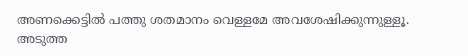അണക്കെട്ടിൽ പത്തു ശതമാനം വെള്ളമേ അവശേഷിക്കുന്നുള്ളൂ.
അടുത്ത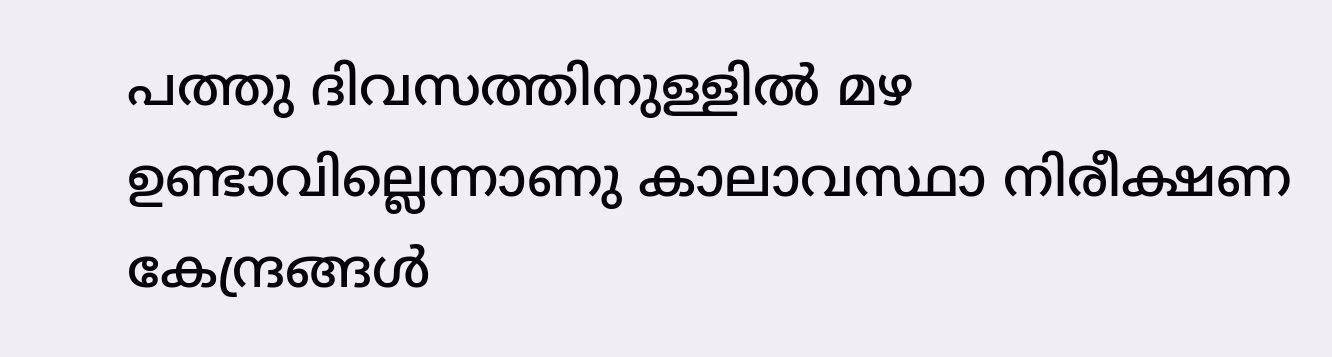പത്തു ദിവസത്തിനുള്ളിൽ മഴ ഉണ്ടാവില്ലെന്നാണു കാലാവസ്ഥാ നിരീക്ഷണ കേന്ദ്രങ്ങൾ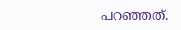പറഞ്ഞത്.